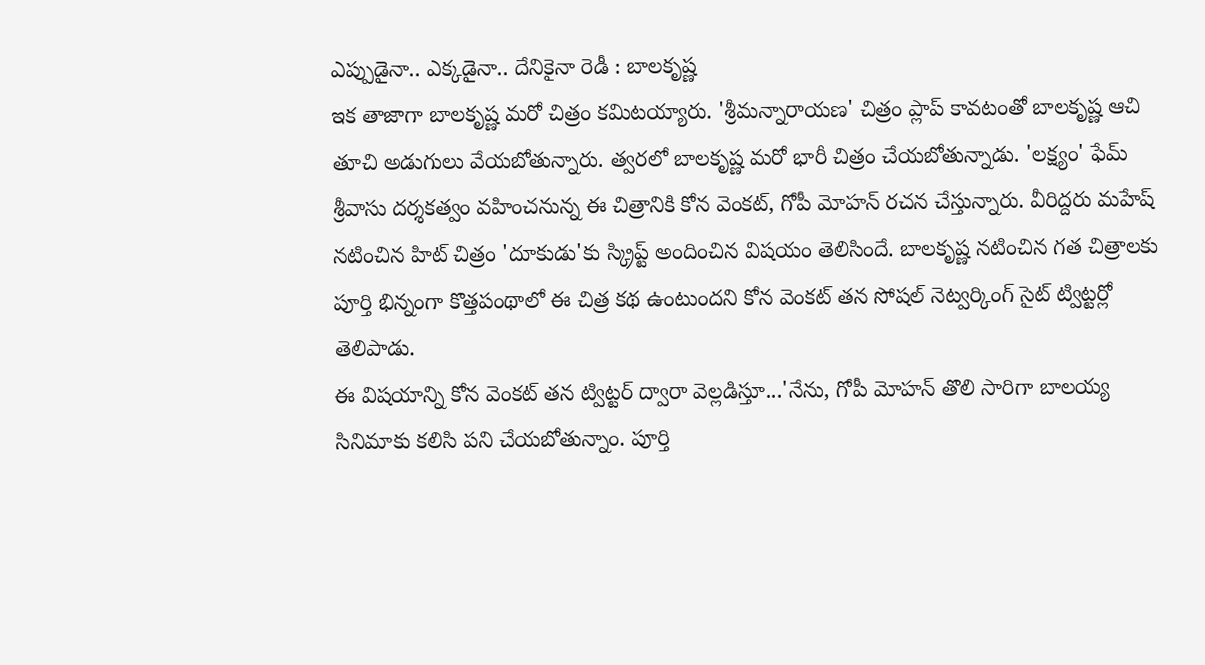ఎప్పుడైనా.. ఎక్కడైనా.. దేనికైనా రెడీ : బాలకృష్ణ
ఇక తాజాగా బాలకృష్ణ మరో చిత్రం కమిటయ్యారు. 'శ్రీమన్నారాయణ' చిత్రం ప్లాప్ కావటంతో బాలకృష్ణ ఆచి తూచి అడుగులు వేయబోతున్నారు. త్వరలో బాలకృష్ణ మరో భారీ చిత్రం చేయబోతున్నాడు. 'లక్ష్యం' ఫేమ్ శ్రీవాసు దర్శకత్వం వహించనున్న ఈ చిత్రానికి కోన వెంకట్, గోపీ మోహన్ రచన చేస్తున్నారు. వీరిద్దరు మహేష్ నటించిన హిట్ చిత్రం 'దూకుడు'కు స్క్రిప్ట్ అందించిన విషయం తెలిసిందే. బాలకృష్ణ నటించిన గత చిత్రాలకు పూర్తి భిన్నంగా కొత్తపంథాలో ఈ చిత్ర కథ ఉంటుందని కోన వెంకట్ తన సోషల్ నెట్వర్కింగ్ సైట్ ట్విట్టర్లో తెలిపాడు.
ఈ విషయాన్ని కోన వెంకట్ తన ట్విట్టర్ ద్వారా వెల్లడిస్తూ...'నేను, గోపీ మోహన్ తొలి సారిగా బాలయ్య సినిమాకు కలిసి పని చేయబోతున్నాం. పూర్తి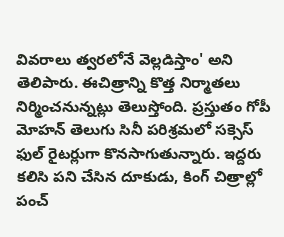వివరాలు త్వరలోనే వెల్లడిస్తాం' అని తెలిపారు. ఈచిత్రాన్ని కొత్త నిర్మాతలు నిర్మించనున్నట్లు తెలుస్తోంది. ప్రస్తుతం గోపీ మోహన్ తెలుగు సినీ పరిశ్రమలో సక్సెస్ ఫుల్ రైటర్లుగా కొనసాగుతున్నారు. ఇద్దరు కలిసి పని చేసిన దూకుడు, కింగ్ చిత్రాల్లో పంచ్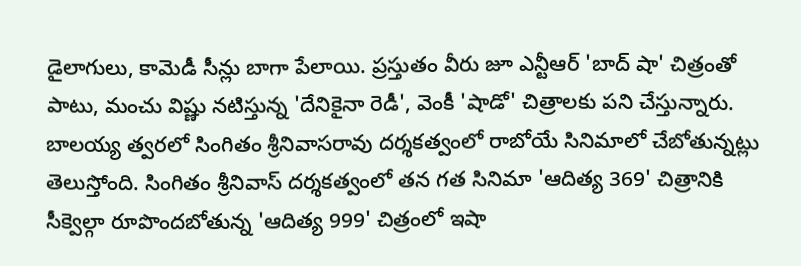డైలాగులు, కామెడీ సీన్లు బాగా పేలాయి. ప్రస్తుతం వీరు జూ ఎన్టీఆర్ 'బాద్ షా' చిత్రంతో పాటు, మంచు విష్ణు నటిస్తున్న 'దేనికైనా రెడీ', వెంకీ 'షాడో' చిత్రాలకు పని చేస్తున్నారు.
బాలయ్య త్వరలో సింగితం శ్రీనివాసరావు దర్శకత్వంలో రాబోయే సినిమాలో చేబోతున్నట్లు తెలుస్తోంది. సింగితం శ్రీనివాస్ దర్శకత్వంలో తన గత సినిమా 'ఆదిత్య 369' చిత్రానికి సీక్వెల్గా రూపొందబోతున్న 'ఆదిత్య 999' చిత్రంలో ఇషా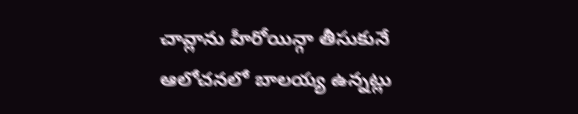చావ్లాను హీరోయిన్గా తీసుకునే ఆలోచనలో బాలయ్య ఉన్నట్లు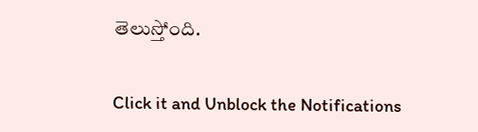తెలుస్తోంది.


Click it and Unblock the Notifications